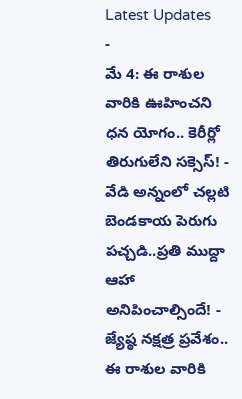Latest Updates
-
మే 4: ఈ రాశుల వారికి ఊహించని ధన యోగం.. కెరీర్లో తిరుగులేని సక్సెస్! -
వేడి అన్నంలో చల్లటి బెండకాయ పెరుగు పచ్చడి..ప్రతి ముద్దా ఆహా అనిపించాల్సిందే! -
జ్యేష్ఠ నక్షత్ర ప్రవేశం.. ఈ రాశుల వారికి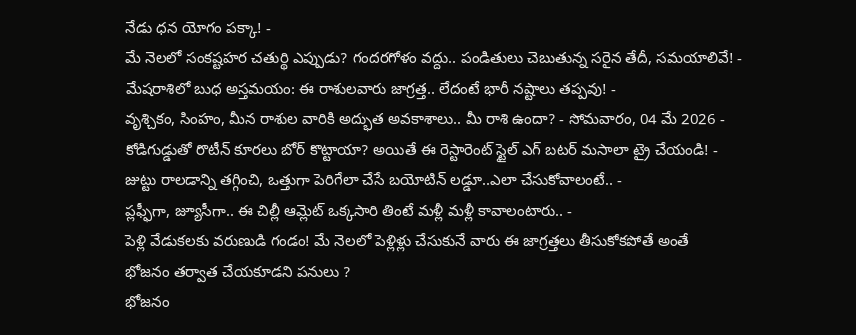నేడు ధన యోగం పక్కా! -
మే నెలలో సంకష్టహర చతుర్థి ఎప్పుడు? గందరగోళం వద్దు.. పండితులు చెబుతున్న సరైన తేదీ, సమయాలివే! -
మేషరాశిలో బుధ అస్తమయం: ఈ రాశులవారు జాగ్రత్త.. లేదంటే భారీ నష్టాలు తప్పవు! -
వృశ్చికం, సింహం, మీన రాశుల వారికి అద్భుత అవకాశాలు.. మీ రాశి ఉందా? - సోమవారం, 04 మే 2026 -
కోడిగుడ్డుతో రొటీన్ కూరలు బోర్ కొట్టాయా? అయితే ఈ రెస్టారెంట్ స్టైల్ ఎగ్ బటర్ మసాలా ట్రై చేయండి! -
జుట్టు రాలడాన్ని తగ్గించి, ఒత్తుగా పెరిగేలా చేసే బయోటిన్ లడ్డూ..ఎలా చేసుకోవాలంటే.. -
ప్లఫ్ఫీగా, జ్యూసీగా.. ఈ చిల్లీ ఆమ్లెట్ ఒక్కసారి తింటే మళ్లీ మళ్లీ కావాలంటారు.. -
పెళ్లి వేడుకలకు వరుణుడి గండం! మే నెలలో పెళ్లిళ్లు చేసుకునే వారు ఈ జాగ్రత్తలు తీసుకోకపోతే అంతే
భోజనం తర్వాత చేయకూడని పనులు ?
భోజనం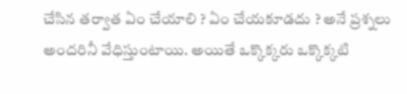చేసిన తర్వాత ఏం చేయాలి ? ఏం చేయకూడదు ? అనే ప్రశ్నలు అందరినీ వేధిస్తుంటాయి. అయితే ఒక్కొక్కరు ఒక్కొక్కటి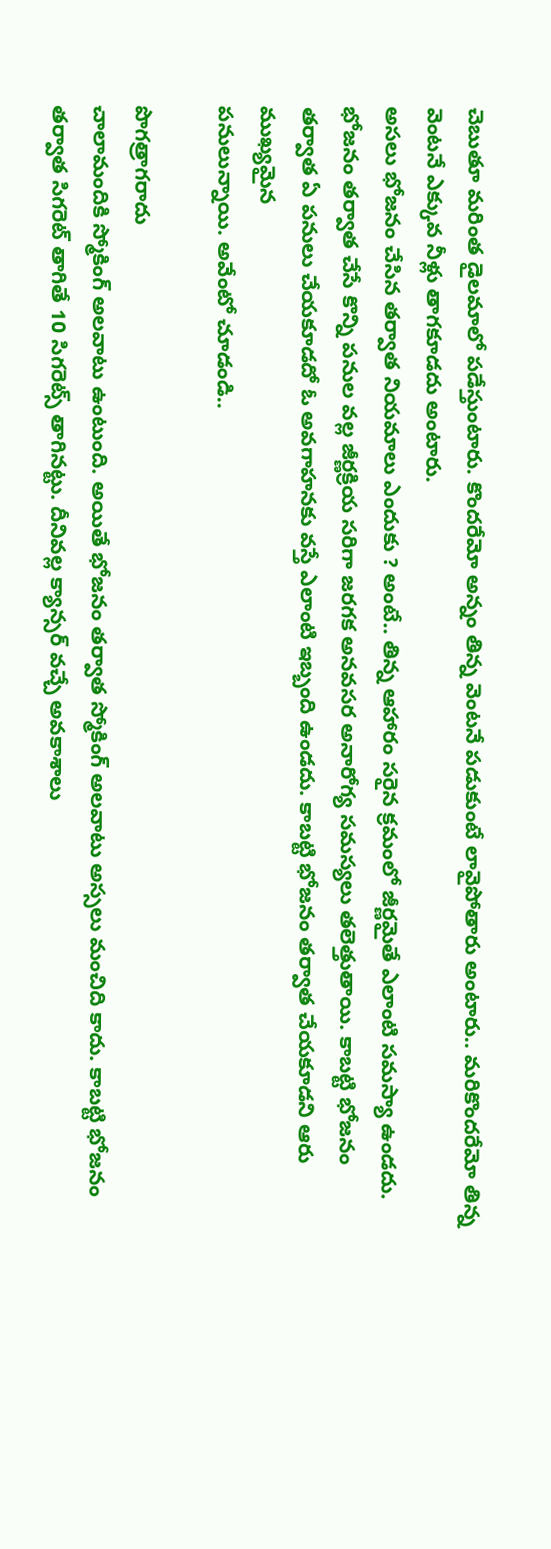చెబుతూ మరింత డైలమాలో పడేస్తుంటారు. కొందరేమో అన్నం తిన్న వెంటనే పడుకుంటే లావైపోతారు అంటారు.. మరికొందరేమో తిన్న వెంటనే ఎక్కువ నీళ్లు తాగకూడదు అంటారు.
అసలు భోజనం చేసిన తర్వాత నియమాలు ఎందుకు ? అంటే.. తిన్న ఆహారం సరైన క్రమంలో జీర్ణమైతే ఎలాంటి సమస్యా ఉండదు. భోజనం తర్వాత చేసే కొన్ని పనుల వల్ల జీర్ణక్రియ సరిగా జరగక అనవసర అనారోగ్య సమస్యలు తలెత్తుతాయి. కాబట్టి భోజనం తర్వాత ఏ పనులు చేయకూడదో ఓ అవగాహనకు వస్తే ఎలాంటి ఇబ్బంది ఉండదు. కాబట్టి భోజనం తర్వాత చేయకూడని ఆరు ముఖ్యమైన
పనులున్నాయి. అవేంటో చూడండి..

పొగత్రాగరాదు
చాలామందికి స్మోకింగ్ అలవాటు ఉంటుంది. అయితే భోజనం తర్వాత స్మోకింగ్ అలవాటు అస్సలు మంచిది కాదు. కాబట్టి భోజనం తర్వాత సిగరెట్ తాగితే 10 సిగరెట్స్ తాగినట్టు. దీనివల్ల క్యాన్సర్ వచ్చే అవకాశాలు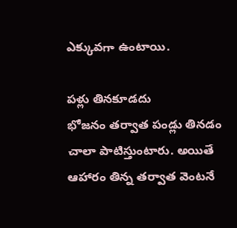ఎక్కువగా ఉంటాయి.

పళ్లు తినకూడదు
భోజనం తర్వాత పండ్లు తినడం చాలా పాటిస్తుంటారు. అయితే ఆహారం తిన్న తర్వాత వెంటనే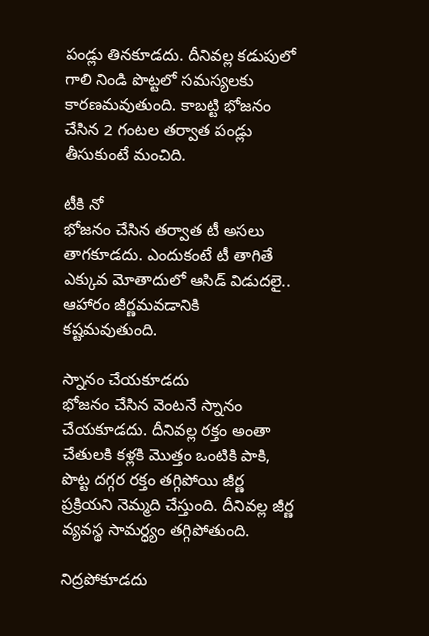పండ్లు తినకూడదు. దీనివల్ల కడుపులో గాలి నిండి పొట్టలో సమస్యలకు కారణమవుతుంది. కాబట్టి భోజనం చేసిన 2 గంటల తర్వాత పండ్లు తీసుకుంటే మంచిది.

టీకి నో
భోజనం చేసిన తర్వాత టీ అసలు తాగకూడదు. ఎందుకంటే టీ తాగితే ఎక్కువ మోతాదులో ఆసిడ్ విడుదలై.. ఆహారం జీర్ణమవడానికి కష్టమవుతుంది.

స్నానం చేయకూడదు
భోజనం చేసిన వెంటనే స్నానం చేయకూడదు. దీనివల్ల రక్తం అంతా చేతులకి కళ్లకి మొత్తం ఒంటికి పాకి, పొట్ట దగ్గర రక్తం తగ్గిపోయి జీర్ణ ప్రక్రియని నెమ్మది చేస్తుంది. దీనివల్ల జీర్ణ వ్యవస్థ సామర్ధ్యం తగ్గిపోతుంది.

నిద్రపోకూడదు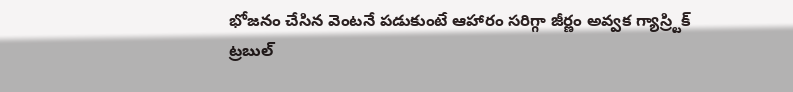భోజనం చేసిన వెంటనే పడుకుంటే ఆహారం సరిగ్గా జీర్ణం అవ్వక గ్యాస్ర్టిక్ ట్రబుల్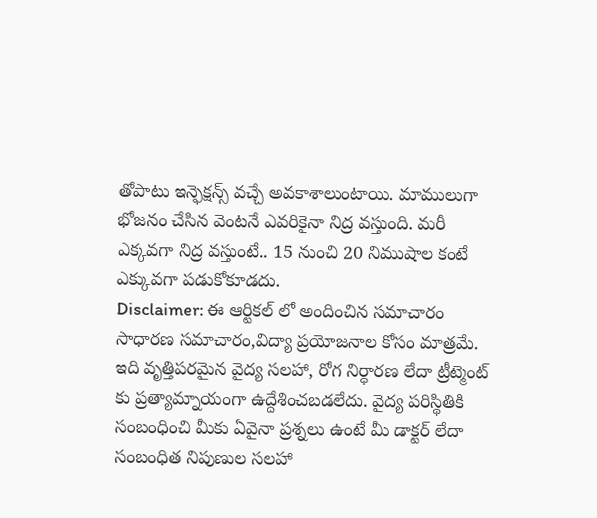తోపాటు ఇన్ఫెక్షన్స్ వచ్చే అవకాశాలుంటాయి. మాములుగా భోజనం చేసిన వెంటనే ఎవరికైనా నిద్ర వస్తుంది. మరీ ఎక్కవగా నిద్ర వస్తుంటే.. 15 నుంచి 20 నిముషాల కంటే ఎక్కువగా పడుకోకూడదు.
Disclaimer: ఈ ఆర్టికల్ లో అందించిన సమాచారం సాధారణ సమాచారం,విద్యా ప్రయోజనాల కోసం మాత్రమే. ఇది వృత్తిపరమైన వైద్య సలహా, రోగ నిర్ధారణ లేదా ట్రీట్మెంట్ కు ప్రత్యామ్నాయంగా ఉద్దేశించబడలేదు. వైద్య పరిస్థితికి సంబంధించి మీకు ఏవైనా ప్రశ్నలు ఉంటే మీ డాక్టర్ లేదా సంబంధిత నిపుణుల సలహా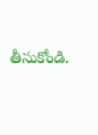తీసుకోండి.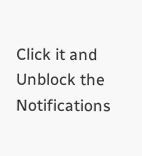Click it and Unblock the Notifications